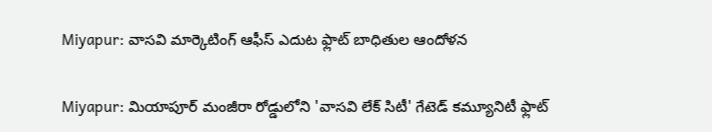Miyapur: వాసవి మార్కెటింగ్ ఆఫీస్ ఎదుట ఫ్లాట్ బాధితుల ఆందోళన

Miyapur: మియాపూర్ మంజీరా రోడ్డులోని 'వాసవి లేక్ సిటీ' గేటెడ్ కమ్యూనిటీ ఫ్లాట్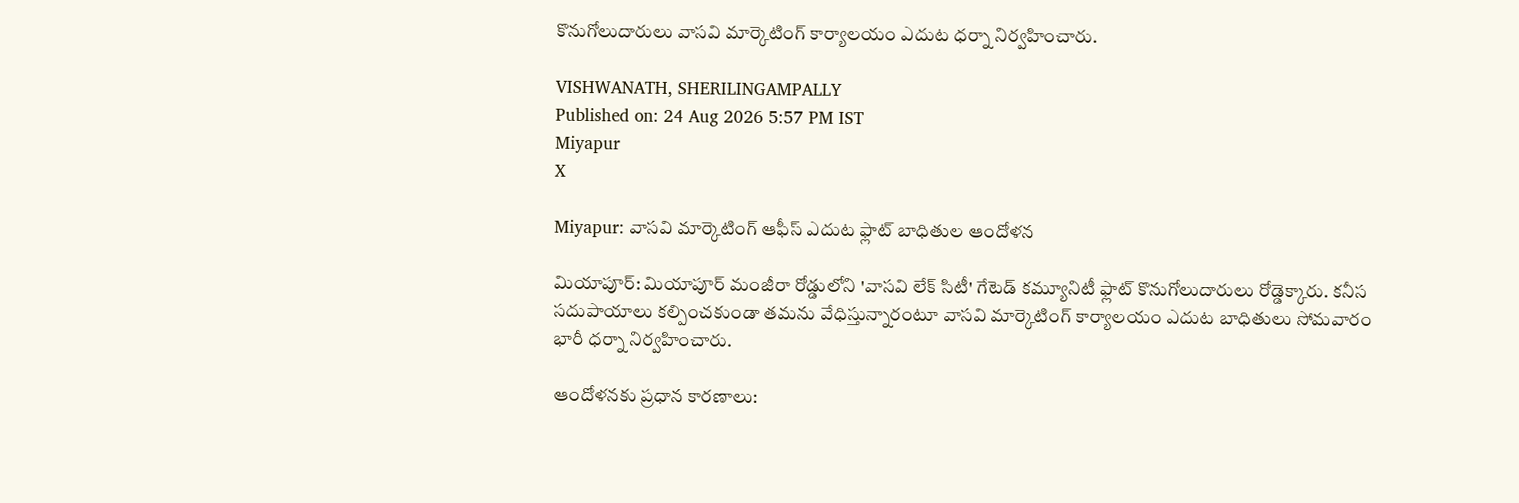కొనుగోలుదారులు వాసవి మార్కెటింగ్ కార్యాలయం ఎదుట ధర్నా నిర్వహించారు.

VISHWANATH, SHERILINGAMPALLY
Published on: 24 Aug 2026 5:57 PM IST
Miyapur
X

Miyapur: వాసవి మార్కెటింగ్ ఆఫీస్ ఎదుట ఫ్లాట్ బాధితుల ఆందోళన

మియాపూర్: మియాపూర్ మంజీరా రోడ్డులోని 'వాసవి లేక్ సిటీ' గేటెడ్ కమ్యూనిటీ ఫ్లాట్ కొనుగోలుదారులు రోడ్డెక్కారు. కనీస సదుపాయాలు కల్పించకుండా తమను వేధిస్తున్నారంటూ వాసవి మార్కెటింగ్ కార్యాలయం ఎదుట బాధితులు సోమవారం భారీ ధర్నా నిర్వహించారు.

ఆందోళనకు ప్రధాన కారణాలు: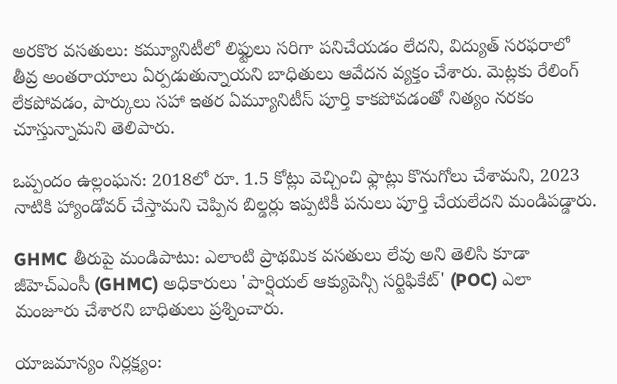అరకొర వసతులు: కమ్యూనిటీలో లిఫ్టులు సరిగా పనిచేయడం లేదని, విద్యుత్ సరఫరాలో తీవ్ర అంతరాయాలు ఏర్పడుతున్నాయని బాధితులు ఆవేదన వ్యక్తం చేశారు. మెట్లకు రేలింగ్ లేకపోవడం, పార్కులు సహా ఇతర ఏమ్యూనిటీస్ పూర్తి కాకపోవడంతో నిత్యం నరకం చూస్తున్నామని తెలిపారు.

ఒప్పందం ఉల్లంఘన: 2018లో రూ. 1.5 కోట్లు వెచ్చించి ఫ్లాట్లు కొనుగోలు చేశామని, 2023 నాటికి హ్యాండోవర్ చేస్తామని చెప్పిన బిల్డర్లు ఇప్పటికీ పనులు పూర్తి చేయలేదని మండిపడ్డారు.

GHMC తీరుపై మండిపాటు: ఎలాంటి ప్రాథమిక వసతులు లేవు అని తెలిసి కూడా జీహెచ్‌ఎంసీ (GHMC) అధికారులు 'పార్షియల్ ఆక్యుపెన్సీ సర్టిఫికేట్' (POC) ఎలా మంజూరు చేశారని బాధితులు ప్రశ్నించారు.

యాజమాన్యం నిర్లక్ష్యం: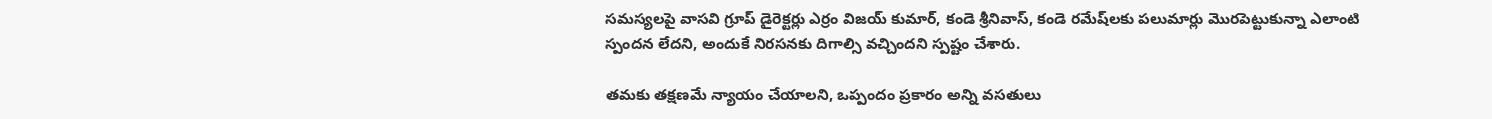సమస్యలపై వాసవి గ్రూప్ డైరెక్టర్లు ఎర్రం విజయ్ కుమార్, కండె శ్రీనివాస్, కండె రమేష్‌లకు పలుమార్లు మొరపెట్టుకున్నా ఎలాంటి స్పందన లేదని, అందుకే నిరసనకు దిగాల్సి వచ్చిందని స్పష్టం చేశారు.

తమకు తక్షణమే న్యాయం చేయాలని, ఒప్పందం ప్రకారం అన్ని వసతులు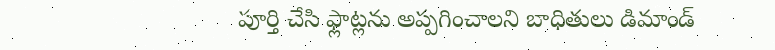పూర్తి చేసి ఫ్లాట్లను అప్పగించాలని బాధితులు డిమాండ్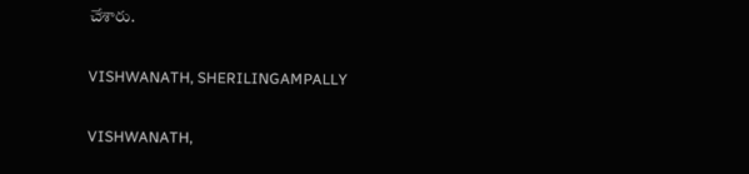చేశారు.

VISHWANATH, SHERILINGAMPALLY

VISHWANATH,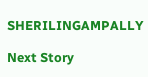SHERILINGAMPALLY

Next Story